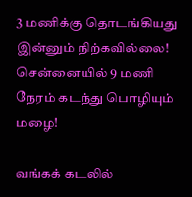3 மணிக்கு தொடங்கியது இன்னும் நிற்கவில்லை! சென்னையில் 9 மணி நேரம் கடந்து பொழியும் மழை!

வங்கக் கடலில்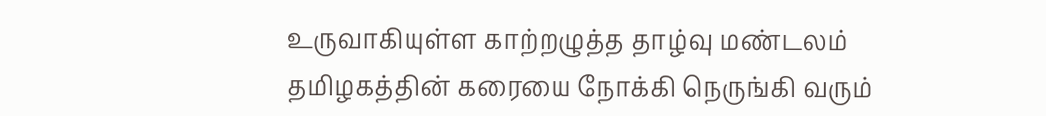உருவாகியுள்ள காற்றழுத்த தாழ்வு மண்டலம் தமிழகத்தின் கரையை நோக்கி நெருங்கி வரும்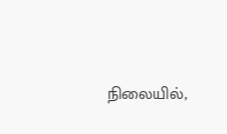நிலையில்,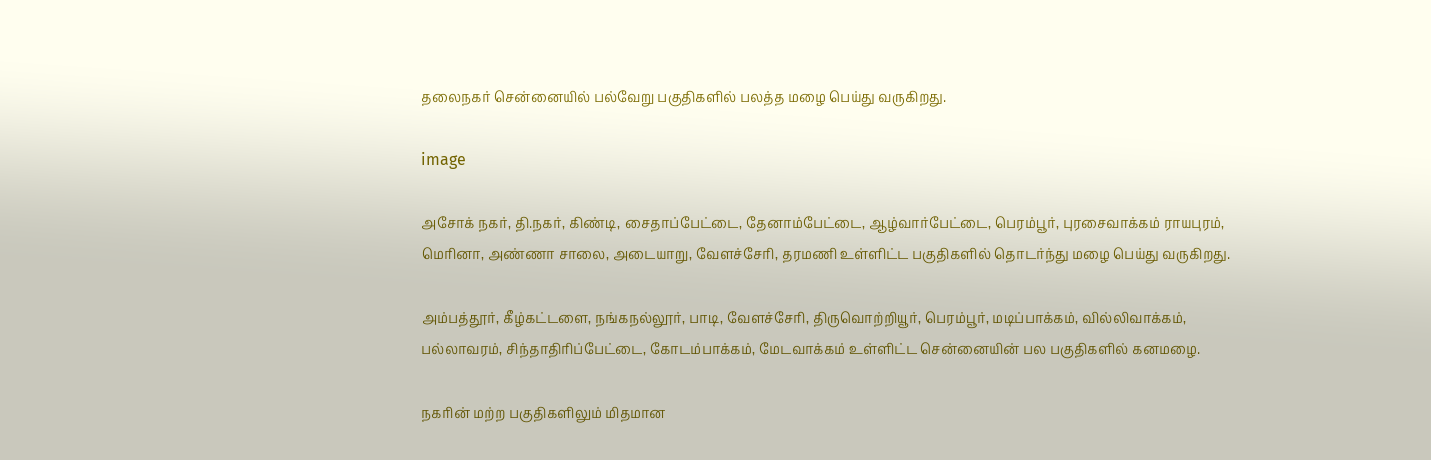தலைநகர் சென்னையில் பல்வேறு பகுதிகளில் பலத்த மழை பெய்து வருகிறது.

image

அசோக் நகர், தி.நகர், கிண்டி, சைதாப்பேட்டை, தேனாம்பேட்டை, ஆழ்வார்பேட்டை, பெரம்பூர், புரசைவாக்கம் ராயபுரம், மெரினா, அண்ணா சாலை, அடையாறு, வேளச்சேரி, தரமணி உள்ளிட்ட பகுதிகளில் தொடர்ந்து மழை பெய்து வருகிறது.

அம்பத்தூர், கீழ்கட்டளை, நங்கநல்லூர், பாடி, வேளச்சேரி, திருவொற்றியூர், பெரம்பூர், மடிப்பாக்கம், வில்லிவாக்கம், பல்லாவரம், சிந்தாதிரிப்பேட்டை, கோடம்பாக்கம், மேடவாக்கம் உள்ளிட்ட சென்னையின் பல பகுதிகளில் கனமழை.

நகரின் மற்ற பகுதிகளிலும் மிதமான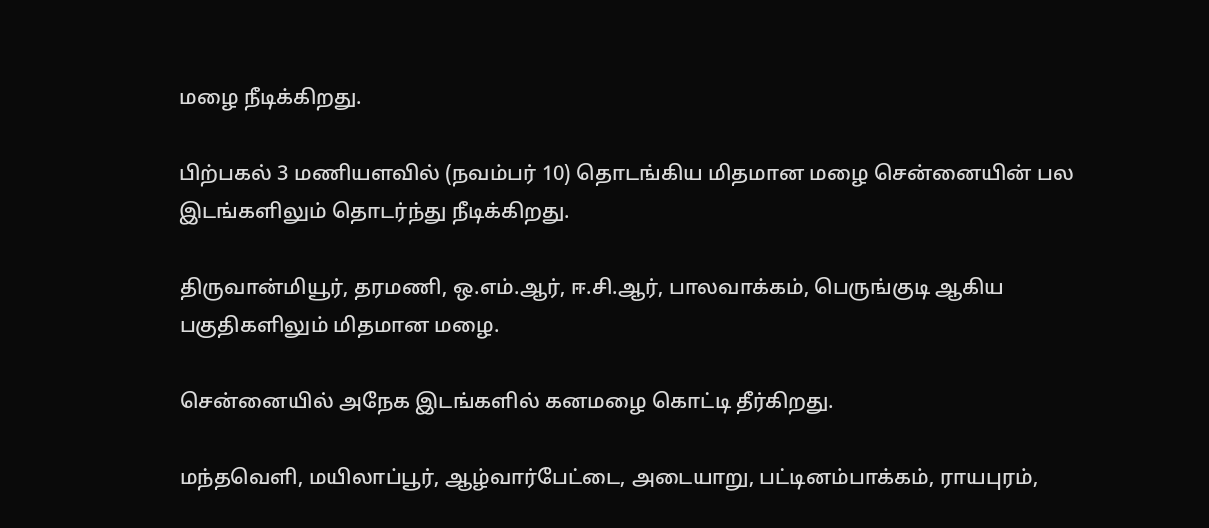மழை நீடிக்கிறது.

பிற்பகல் 3 மணியளவில் (நவம்பர் 10) தொடங்கிய மிதமான மழை சென்னையின் பல இடங்களிலும் தொடர்ந்து நீடிக்கிறது.

திருவான்மியூர், தரமணி, ஒ.எம்.ஆர், ஈ.சி.ஆர், பாலவாக்கம், பெருங்குடி ஆகிய பகுதிகளிலும் மிதமான மழை.

சென்னையில் அநேக இடங்களில் கனமழை கொட்டி தீர்கிறது.

மந்தவெளி, மயிலாப்பூர், ஆழ்வார்பேட்டை, அடையாறு, பட்டினம்பாக்கம், ராயபுரம்,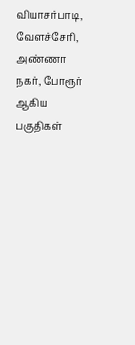வியாசர்பாடி, வேளச்சேரி, அண்ணா நகர், போரூர் ஆகிய பகுதிகள்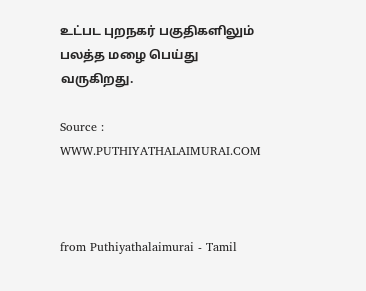உட்பட புறநகர் பகுதிகளிலும் பலத்த மழை பெய்து வருகிறது.

Source : WWW.PUTHIYATHALAIMURAI.COM



from Puthiyathalaimurai - Tamil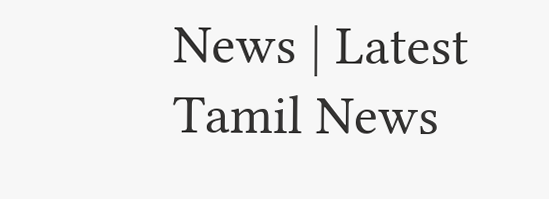News | Latest Tamil News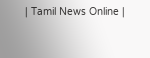| Tamil News Online |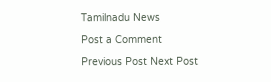Tamilnadu News

Post a Comment

Previous Post Next Post